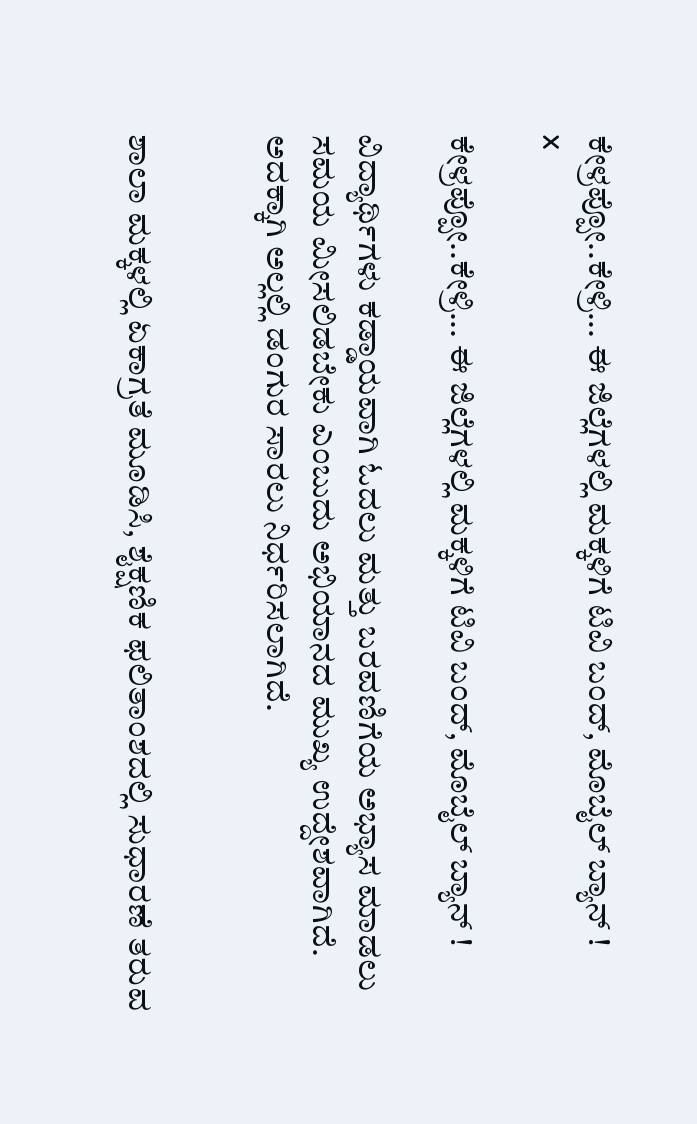ಕೇಳ್ರಪ್ಪೋ..ಕೇಳ್ರಿ... ಈ ಜಿಲ್ಲೆಗಳಲ್ಲಿ ಮಕ್ಕಳಿಗೆ ಟಿವಿ ಬಂದ್‌, ಮೊಬೈಲ್‌ ಬ್ಯಾನ್‌ !
x

ಕೇಳ್ರಪ್ಪೋ..ಕೇಳ್ರಿ... ಈ ಜಿಲ್ಲೆಗಳಲ್ಲಿ ಮಕ್ಕಳಿಗೆ ಟಿವಿ ಬಂದ್‌, ಮೊಬೈಲ್‌ ಬ್ಯಾನ್‌ !

ವಿದ್ಯಾರ್ಥಿಗಳು ಕಡ್ಡಾಯವಾಗಿ ಓದಲು ಮತ್ತು ಬರವಣಿಗೆಯ ಅಭ್ಯಾಸ ಮಾಡಲು ಸಮಯ ಮೀಸಲಿಡಬೇಕು ಎಂಬುದು ಅಭಿಯಾನದ ಮುಖ್ಯ ಉದ್ದೇಶವಾಗಿದೆ. ಅದಕ್ಕಾಗಿ ಅಲ್ಲಲ್ಲಿ ಡಂಗುರ ಸಾರಲು ನಿರ್ಧರಿಸಲಾಗಿದೆ.


ಶಾಲಾ ಮಕ್ಕಳಲ್ಲಿ ಏಕಾಗ್ರತೆ ಮೂಡಿಸಿ, ಶೈಕ್ಷಣಿಕ ಫಲಿತಾಂಶದಲ್ಲಿ ಸುಧಾರಣೆ ತರುವ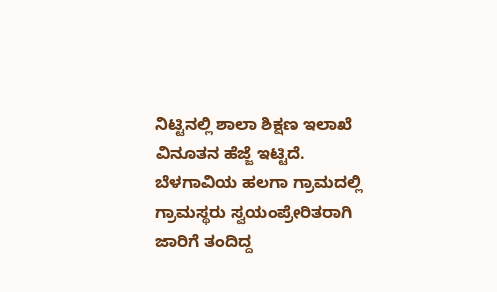ನಿಟ್ಟಿನಲ್ಲಿ ಶಾಲಾ ಶಿಕ್ಷಣ ಇಲಾಖೆ ವಿನೂತನ ಹೆಜ್ಜೆ ಇಟ್ಟಿದೆ. ಬೆಳಗಾವಿಯ ಹಲಗಾ ಗ್ರಾಮದಲ್ಲಿ ಗ್ರಾಮಸ್ಥರು ಸ್ವಯಂಪ್ರೇರಿತರಾಗಿ ಜಾರಿಗೆ ತಂದಿದ್ದ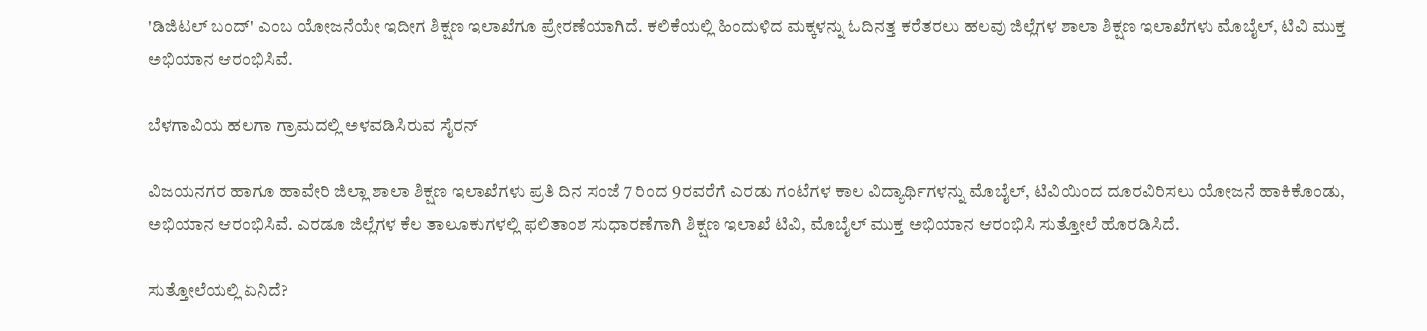'ಡಿಜಿಟಲ್ ಬಂದ್' ಎಂಬ ಯೋಜನೆಯೇ ಇದೀಗ ಶಿಕ್ಷಣ ಇಲಾಖೆಗೂ ಪ್ರೇರಣೆಯಾಗಿದೆ. ಕಲಿಕೆಯಲ್ಲಿ ಹಿಂದುಳಿದ ಮಕ್ಕಳನ್ನು ಓದಿನತ್ತ ಕರೆತರಲು ಹಲವು ಜಿಲ್ಲೆಗಳ ಶಾಲಾ ಶಿಕ್ಷಣ ಇಲಾಖೆಗಳು ಮೊಬೈಲ್‌, ಟಿವಿ ಮುಕ್ತ ಅಭಿಯಾನ ಆರಂಭಿಸಿವೆ.

ಬೆಳಗಾವಿಯ ಹಲಗಾ ಗ್ರಾಮದಲ್ಲಿ ಅಳವಡಿಸಿರುವ ಸೈರನ್‌

ವಿಜಯನಗರ ಹಾಗೂ ಹಾವೇರಿ ಜಿಲ್ಲಾ ಶಾಲಾ ಶಿಕ್ಷಣ ಇಲಾಖೆಗಳು ಪ್ರತಿ ದಿನ ಸಂಜೆ 7 ರಿಂದ 9ರವರೆಗೆ ಎರಡು ಗಂಟೆಗಳ ಕಾಲ ವಿದ್ಯಾರ್ಥಿಗಳನ್ನು ಮೊಬೈಲ್, ಟಿವಿಯಿಂದ ದೂರವಿರಿಸಲು ಯೋಜನೆ ಹಾಕಿಕೊಂಡು, ಅಭಿಯಾನ ಆರಂಭಿಸಿವೆ. ಎರಡೂ ಜಿಲ್ಲೆಗಳ ಕೆಲ ತಾಲೂಕುಗಳಲ್ಲಿ ಫಲಿತಾಂಶ ಸುಧಾರಣೆಗಾಗಿ ಶಿಕ್ಷಣ ಇಲಾಖೆ ಟಿವಿ, ಮೊಬೈಲ್‌ ಮುಕ್ತ ಅಭಿಯಾನ ಆರಂಭಿಸಿ ಸುತ್ತೋಲೆ ಹೊರಡಿಸಿದೆ.

ಸುತ್ತೋಲೆಯಲ್ಲಿ ಏನಿದೆ?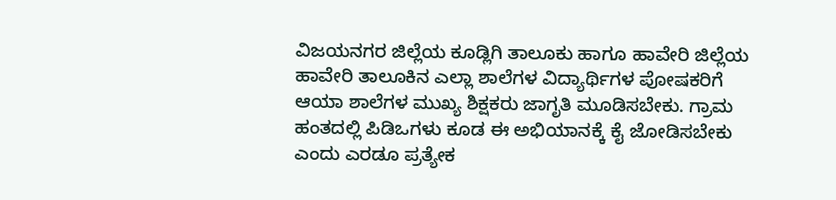ವಿಜಯನಗರ ಜಿಲ್ಲೆಯ ಕೂಡ್ಲಿಗಿ ತಾಲೂಕು ಹಾಗೂ ಹಾವೇರಿ ಜಿಲ್ಲೆಯ ಹಾವೇರಿ ತಾಲೂಕಿನ ಎಲ್ಲಾ ಶಾಲೆಗಳ ವಿದ್ಯಾರ್ಥಿಗಳ ಪೋಷಕರಿಗೆ ಆಯಾ ಶಾಲೆಗಳ ಮುಖ್ಯ ಶಿಕ್ಷಕರು ಜಾಗೃತಿ ಮೂಡಿಸಬೇಕು. ಗ್ರಾಮ ಹಂತದಲ್ಲಿ ಪಿಡಿಒಗಳು ಕೂಡ ಈ ಅಭಿಯಾನಕ್ಕೆ ಕೈ ಜೋಡಿಸಬೇಕು ಎಂದು ಎರಡೂ ಪ್ರತ್ಯೇಕ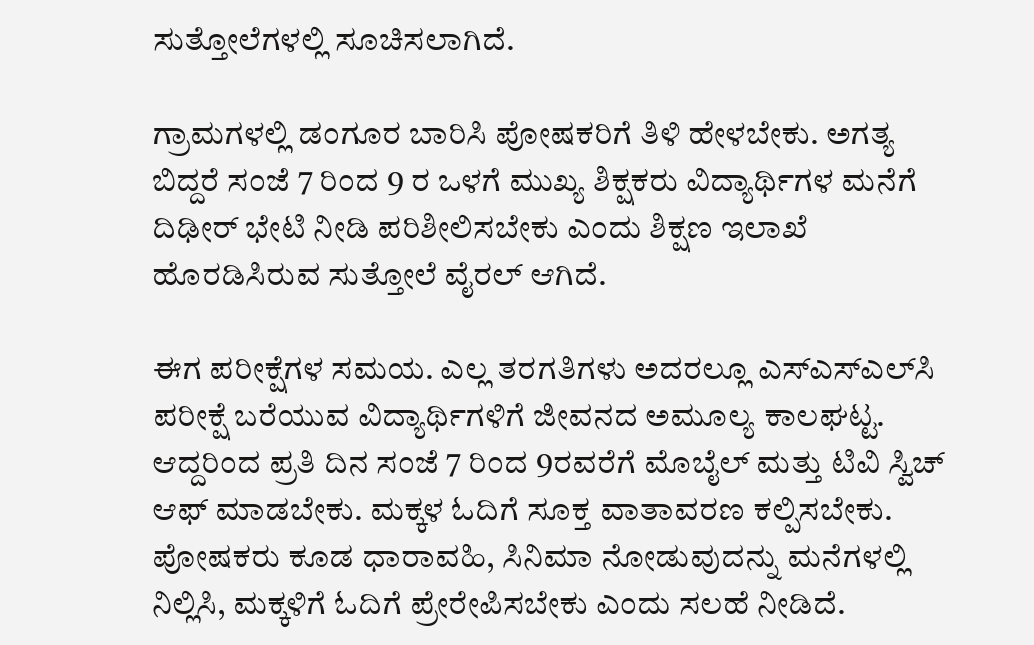ಸುತ್ತೋಲೆಗಳಲ್ಲಿ ಸೂಚಿಸಲಾಗಿದೆ.

ಗ್ರಾಮಗಳಲ್ಲಿ ಡಂಗೂರ ಬಾರಿಸಿ ಪೋಷಕರಿಗೆ ತಿಳಿ ಹೇಳಬೇಕು. ಅಗತ್ಯ ಬಿದ್ದರೆ ಸಂಜೆ 7 ರಿಂದ 9 ರ ಒಳಗೆ ಮುಖ್ಯ ಶಿಕ್ಷಕರು ವಿದ್ಯಾರ್ಥಿಗಳ ಮನೆಗೆ ದಿಢೀರ್‌ ಭೇಟಿ ನೀಡಿ ಪರಿಶೀಲಿಸಬೇಕು ಎಂದು ಶಿಕ್ಷಣ ಇಲಾಖೆ ಹೊರಡಿಸಿರುವ ಸುತ್ತೋಲೆ ವೈರಲ್‌ ಆಗಿದೆ.

ಈಗ ಪರೀಕ್ಷೆಗಳ ಸಮಯ. ಎಲ್ಲ ತರಗತಿಗಳು ಅದರಲ್ಲೂ ಎಸ್‌ಎಸ್‌ಎಲ್‌ಸಿ ಪರೀಕ್ಷೆ ಬರೆಯುವ ವಿದ್ಯಾರ್ಥಿಗಳಿಗೆ ಜೀವನದ ಅಮೂಲ್ಯ ಕಾಲಘಟ್ಟ. ಆದ್ದರಿಂದ ಪ್ರತಿ ದಿನ ಸಂಜೆ 7 ರಿಂದ 9ರವರೆಗೆ ಮೊಬೈಲ್ ಮತ್ತು ಟಿವಿ ಸ್ವಿಚ್ ಆಫ್ ಮಾಡಬೇಕು. ಮಕ್ಕಳ ಓದಿಗೆ ಸೂಕ್ತ ವಾತಾವರಣ ಕಲ್ಪಿಸಬೇಕು. ಪೋಷಕರು ಕೂಡ ಧಾರಾವಹಿ, ಸಿನಿಮಾ ನೋಡುವುದನ್ನು ಮನೆಗಳಲ್ಲಿ ನಿಲ್ಲಿಸಿ, ಮಕ್ಕಳಿಗೆ ಓದಿಗೆ ಪ್ರೇರೇಪಿಸಬೇಕು ಎಂದು ಸಲಹೆ ನೀಡಿದೆ.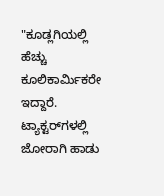"ಕೂಡ್ಲಗಿಯಲ್ಲಿ ಹೆಚ್ಚು ಕೂಲಿಕಾರ್ಮಿಕರೇ ಇದ್ದಾರೆ. ಟ್ಯಾಕ್ಟರ್‌ಗಳಲ್ಲಿ ಜೋರಾಗಿ ಹಾಡು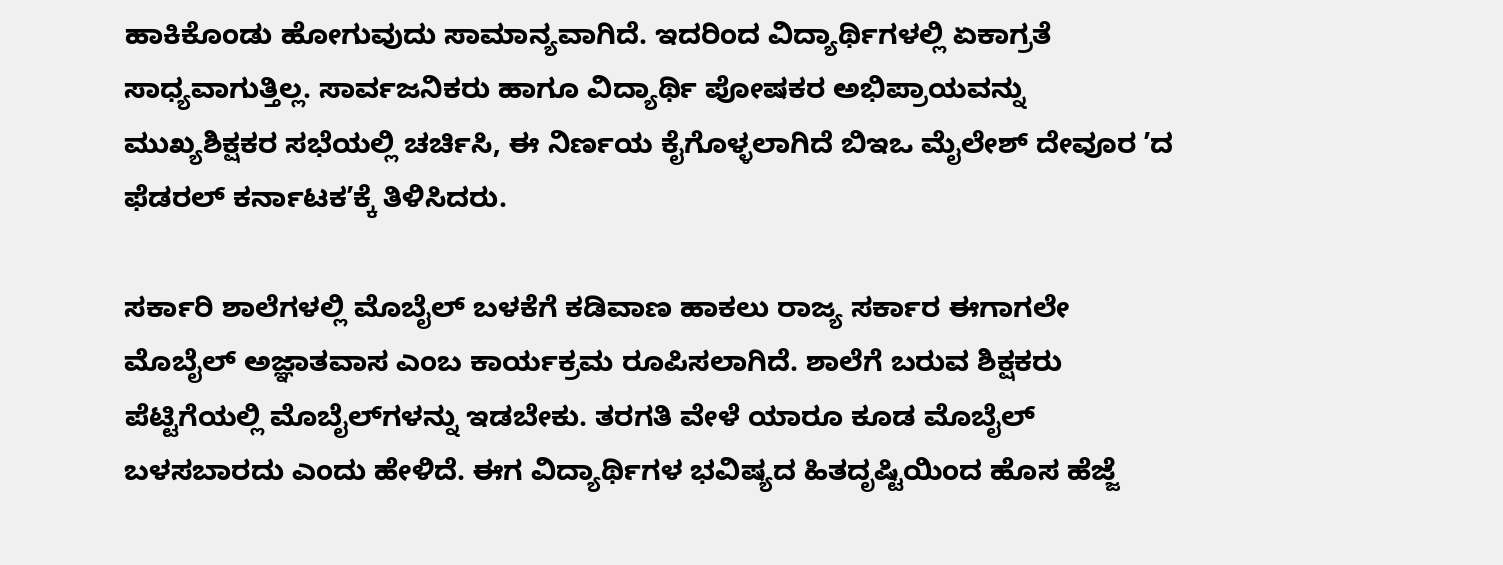ಹಾಕಿಕೊಂಡು ಹೋಗುವುದು ಸಾಮಾನ್ಯವಾಗಿದೆ. ಇದರಿಂದ ವಿದ್ಯಾರ್ಥಿಗಳಲ್ಲಿ ಏಕಾಗ್ರತೆ ಸಾಧ್ಯವಾಗುತ್ತಿಲ್ಲ. ಸಾರ್ವಜನಿಕರು ಹಾಗೂ ವಿದ್ಯಾರ್ಥಿ ಪೋಷಕರ ಅಭಿಪ್ರಾಯವನ್ನು ಮುಖ್ಯಶಿಕ್ಷಕರ ಸಭೆಯಲ್ಲಿ ಚರ್ಚಿಸಿ, ಈ ನಿರ್ಣಯ ಕೈಗೊಳ್ಳಲಾಗಿದೆ ಬಿಇಒ ಮೈಲೇಶ್‌ ದೇವೂರ ʼದ ಫೆಡರಲ್‌ ಕರ್ನಾಟಕʼಕ್ಕೆ ತಿಳಿಸಿದರು.

ಸರ್ಕಾರಿ ‌ಶಾಲೆಗಳಲ್ಲಿ ಮೊಬೈಲ್‌ ಬಳಕೆಗೆ ಕಡಿವಾಣ ಹಾಕಲು ರಾಜ್ಯ ಸರ್ಕಾರ ಈಗಾಗಲೇ ಮೊಬೈಲ್‌ ಅಜ್ಞಾತವಾಸ ಎಂಬ ಕಾರ್ಯಕ್ರಮ ರೂಪಿಸಲಾಗಿದೆ. ಶಾಲೆಗೆ ಬರುವ ಶಿಕ್ಷಕರು ಪೆಟ್ಟಿಗೆಯಲ್ಲಿ ಮೊಬೈಲ್‌ಗಳನ್ನು ಇಡಬೇಕು. ತರಗತಿ ವೇಳೆ ಯಾರೂ ಕೂಡ ಮೊಬೈಲ್‌ ಬಳಸಬಾರದು ಎಂದು ಹೇಳಿದೆ. ಈಗ ವಿದ್ಯಾರ್ಥಿಗಳ ಭವಿಷ್ಯದ ಹಿತದೃಷ್ಟಿಯಿಂದ ಹೊಸ ಹೆಜ್ಜೆ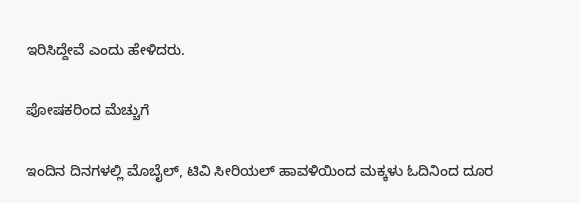ಇರಿಸಿದ್ದೇವೆ ಎಂದು ಹೇಳಿದರು.

ಪೋಷಕರಿಂದ ಮೆಚ್ಚುಗೆ

ಇಂದಿನ ದಿನಗಳಲ್ಲಿ ಮೊಬೈಲ್, ಟಿವಿ ಸೀರಿಯಲ್ ಹಾವಳಿಯಿಂದ ಮಕ್ಕಳು ಓದಿನಿಂದ ದೂರ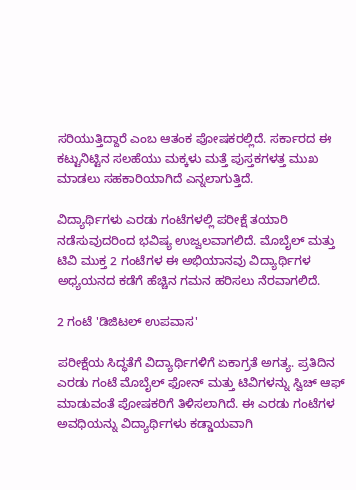ಸರಿಯುತ್ತಿದ್ದಾರೆ ಎಂಬ ಆತಂಕ ಪೋಷಕರಲ್ಲಿದೆ. ಸರ್ಕಾರದ ಈ ಕಟ್ಟುನಿಟ್ಟಿನ ಸಲಹೆಯು ಮಕ್ಕಳು ಮತ್ತೆ ಪುಸ್ತಕಗಳತ್ತ ಮುಖ ಮಾಡಲು ಸಹಕಾರಿಯಾಗಿದೆ ಎನ್ನಲಾಗುತ್ತಿದೆ.

ವಿದ್ಯಾರ್ಥಿಗಳು ಎರಡು ಗಂಟೆಗಳಲ್ಲಿ ಪರೀಕ್ಷೆ ತಯಾರಿ ನಡೆಸುವುದರಿಂದ ಭವಿಷ್ಯ ಉಜ್ವಲವಾಗಲಿದೆ. ಮೊಬೈಲ್ ಮತ್ತು ಟಿವಿ ಮುಕ್ತ 2 ಗಂಟೆಗಳ ಈ ಅಭಿಯಾನವು ವಿದ್ಯಾರ್ಥಿಗಳ ಅಧ್ಯಯನದ ಕಡೆಗೆ ಹೆಚ್ಚಿನ ಗಮನ ಹರಿಸಲು ನೆರವಾಗಲಿದೆ.

2 ಗಂಟೆ 'ಡಿಜಿಟಲ್ ಉಪವಾಸ'

ಪರೀಕ್ಷೆಯ ಸಿದ್ಧತೆಗೆ ವಿದ್ಯಾರ್ಥಿಗಳಿಗೆ ಏಕಾಗ್ರತೆ ಅಗತ್ಯ. ಪ್ರತಿದಿನ ಎರಡು ಗಂಟೆ ಮೊಬೈಲ್ ಫೋನ್ ಮತ್ತು ಟಿವಿಗಳನ್ನು ಸ್ವಿಚ್ ಆಫ್ ಮಾಡುವಂತೆ ಪೋಷಕರಿಗೆ ತಿಳಿಸಲಾಗಿದೆ. ಈ ಎರಡು ಗಂಟೆಗಳ ಅವಧಿಯನ್ನು ವಿದ್ಯಾರ್ಥಿಗಳು ಕಡ್ಡಾಯವಾಗಿ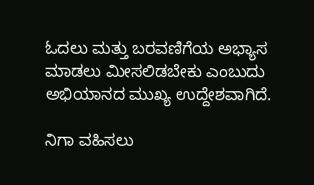ಓದಲು ಮತ್ತು ಬರವಣಿಗೆಯ ಅಭ್ಯಾಸ ಮಾಡಲು ಮೀಸಲಿಡಬೇಕು ಎಂಬುದು ಅಭಿಯಾನದ ಮುಖ್ಯ ಉದ್ದೇಶವಾಗಿದೆ.

ನಿಗಾ ವಹಿಸಲು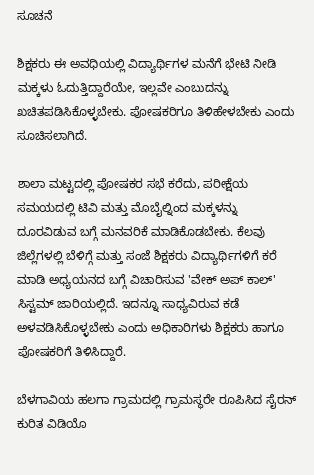ಸೂಚನೆ

ಶಿಕ್ಷಕರು ಈ ಅವಧಿಯಲ್ಲಿ ವಿದ್ಯಾರ್ಥಿಗಳ ಮನೆಗೆ ಭೇಟಿ ನೀಡಿ ಮಕ್ಕಳು ಓದುತ್ತಿದ್ದಾರೆಯೇ, ಇಲ್ಲವೇ ಎಂಬುದನ್ನು ಖಚಿತಪಡಿಸಿಕೊಳ್ಳಬೇಕು. ಪೋಷಕರಿಗೂ ತಿಳಿಹೇಳಬೇಕು ಎಂದು ಸೂಚಿಸಲಾಗಿದೆ.

ಶಾಲಾ ಮಟ್ಟದಲ್ಲಿ ಪೋಷಕರ ಸಭೆ ಕರೆದು, ಪರೀಕ್ಷೆಯ ಸಮಯದಲ್ಲಿ ಟಿವಿ ಮತ್ತು ಮೊಬೈಲ್ನಿಂದ ಮಕ್ಕಳನ್ನು ದೂರವಿಡುವ ಬಗ್ಗೆ ಮನವರಿಕೆ ಮಾಡಿಕೊಡಬೇಕು. ಕೆಲವು ಜಿಲ್ಲೆಗಳಲ್ಲಿ ಬೆಳಿಗ್ಗೆ ಮತ್ತು ಸಂಜೆ ಶಿಕ್ಷಕರು ವಿದ್ಯಾರ್ಥಿಗಳಿಗೆ ಕರೆ ಮಾಡಿ ಅಧ್ಯಯನದ ಬಗ್ಗೆ ವಿಚಾರಿಸುವ 'ವೇಕ್ ಅಪ್ ಕಾಲ್' ಸಿಸ್ಟಮ್ ಜಾರಿಯಲ್ಲಿದೆ. ಇದನ್ನೂ ಸಾಧ್ಯವಿರುವ ಕಡೆ ಅಳವಡಿಸಿಕೊಳ್ಳಬೇಕು ಎಂದು ಅಧಿಕಾರಿಗಳು ಶಿಕ್ಷಕರು ಹಾಗೂ ಪೋಷಕರಿಗೆ ತಿಳಿಸಿದ್ದಾರೆ.

ಬೆಳಗಾವಿಯ ಹಲಗಾ ಗ್ರಾಮದಲ್ಲಿ ಗ್ರಾಮಸ್ಥರೇ ರೂಪಿಸಿದ ಸೈರನ್‌ ಕುರಿತ ವಿಡಿಯೊ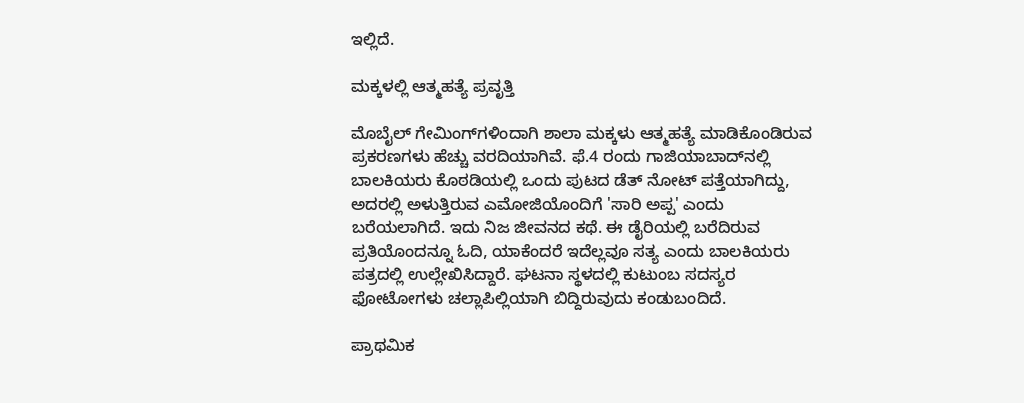ಇಲ್ಲಿದೆ.

ಮಕ್ಕಳಲ್ಲಿ ಆತ್ಮಹತ್ಯೆ ಪ್ರವೃತ್ತಿ

ಮೊಬೈಲ್‌ ಗೇಮಿಂಗ್‌ಗಳಿಂದಾಗಿ ಶಾಲಾ ಮಕ್ಕಳು ಆತ್ಮಹತ್ಯೆ ಮಾಡಿಕೊಂಡಿರುವ ಪ್ರಕರಣಗಳು ಹೆಚ್ಚು ವರದಿಯಾಗಿವೆ. ಫೆ.4 ರಂದು ಗಾಜಿಯಾಬಾದ್‌ನಲ್ಲಿ ಬಾಲಕಿಯರು ಕೊಠಡಿಯಲ್ಲಿ ಒಂದು ಪುಟದ ಡೆತ್ ನೋಟ್ ಪತ್ತೆಯಾಗಿದ್ದು, ಅದರಲ್ಲಿ ಅಳುತ್ತಿರುವ ಎಮೋಜಿಯೊಂದಿಗೆ 'ಸಾರಿ ಅಪ್ಪ' ಎಂದು ಬರೆಯಲಾಗಿದೆ. ಇದು ನಿಜ ಜೀವನದ ಕಥೆ. ಈ ಡೈರಿಯಲ್ಲಿ ಬರೆದಿರುವ ಪ್ರತಿಯೊಂದನ್ನೂ ಓದಿ, ಯಾಕೆಂದರೆ ಇದೆಲ್ಲವೂ ಸತ್ಯ ಎಂದು ಬಾಲಕಿಯರು ಪತ್ರದಲ್ಲಿ ಉಲ್ಲೇಖಿಸಿದ್ದಾರೆ. ಘಟನಾ ಸ್ಥಳದಲ್ಲಿ ಕುಟುಂಬ ಸದಸ್ಯರ ಫೋಟೋಗಳು ಚಲ್ಲಾಪಿಲ್ಲಿಯಾಗಿ ಬಿದ್ದಿರುವುದು ಕಂಡುಬಂದಿದೆ.

ಪ್ರಾಥಮಿಕ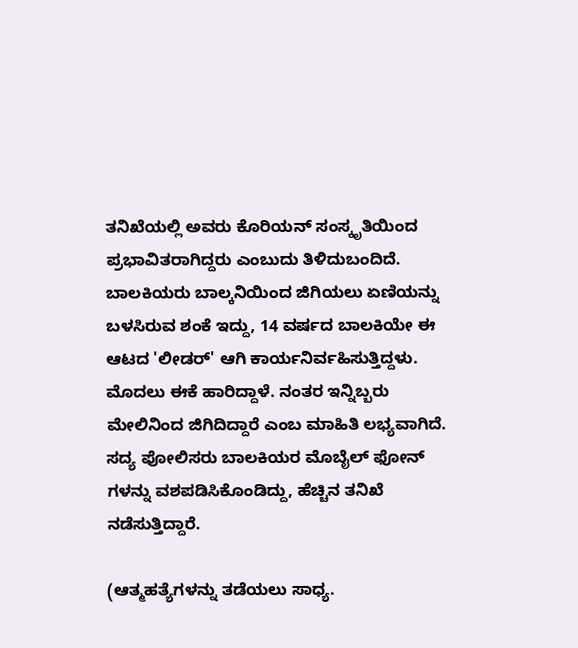ತನಿಖೆಯಲ್ಲಿ ಅವರು ಕೊರಿಯನ್ ಸಂಸ್ಕೃತಿಯಿಂದ ಪ್ರಭಾವಿತರಾಗಿದ್ದರು ಎಂಬುದು ತಿಳಿದುಬಂದಿದೆ. ಬಾಲಕಿಯರು ಬಾಲ್ಕನಿಯಿಂದ ಜಿಗಿಯಲು ಏಣಿಯನ್ನು ಬಳಸಿರುವ ಶಂಕೆ ಇದ್ದು, 14 ವರ್ಷದ ಬಾಲಕಿಯೇ ಈ ಆಟದ 'ಲೀಡರ್' ಆಗಿ ಕಾರ್ಯನಿರ್ವಹಿಸುತ್ತಿದ್ದಳು. ಮೊದಲು ಈಕೆ ಹಾರಿದ್ದಾಳೆ. ನಂತರ ಇನ್ನಿಬ್ಬರು ಮೇಲಿನಿಂದ ಜಿಗಿದಿದ್ದಾರೆ ಎಂಬ ಮಾಹಿತಿ ಲಭ್ಯವಾಗಿದೆ. ಸದ್ಯ ಪೋಲಿಸರು ಬಾಲಕಿಯರ ಮೊಬೈಲ್ ಫೋನ್‌ ಗಳನ್ನು ವಶಪಡಿಸಿಕೊಂಡಿದ್ದು, ಹೆಚ್ಚಿನ ತನಿಖೆ ನಡೆಸುತ್ತಿದ್ದಾರೆ.

(ಆತ್ಮಹತ್ಯೆಗಳನ್ನು ತಡೆಯಲು ಸಾಧ್ಯ.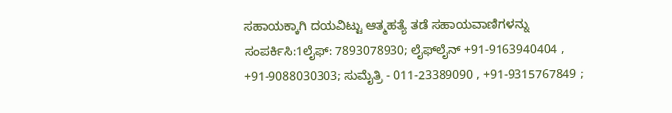ಸಹಾಯಕ್ಕಾಗಿ ದಯವಿಟ್ಟು ಆತ್ಮಹತ್ಯೆ ತಡೆ ಸಹಾಯವಾಣಿಗಳನ್ನು ಸಂಪರ್ಕಿಸಿ:1ಲೈಫ್‌: 7893078930; ಲೈಫ್‌ಲೈನ್ +91-9163940404 , +91-9088030303; ಸುಮೈತ್ರಿ - 011-23389090 , +91-9315767849 ;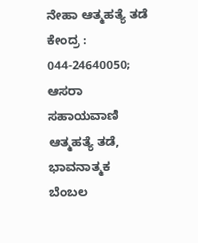ನೇಹಾ ಆತ್ಮಹತ್ಯೆ ತಡೆ ಕೇಂದ್ರ : 044-24640050; ಆಸರಾ ಸಹಾಯವಾಣಿ ಆತ್ಮಹತ್ಯೆ ತಡೆ, ಭಾವನಾತ್ಮಕ ಬೆಂಬಲ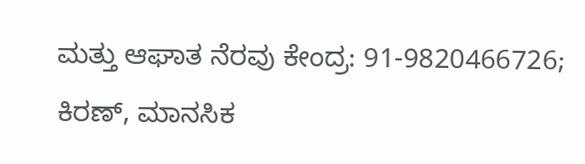ಮತ್ತು ಆಘಾತ ನೆರವು ಕೇಂದ್ರ: 91-9820466726; ಕಿರಣ್, ಮಾನಸಿಕ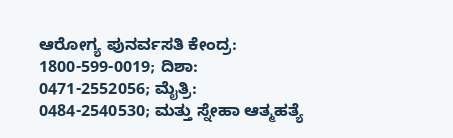ಆರೋಗ್ಯ ಪುನರ್ವಸತಿ ಕೇಂದ್ರ: 1800-599-0019; ದಿಶಾ: 0471-2552056; ಮೈತ್ರಿ: 0484-2540530; ಮತ್ತು ಸ್ನೇಹಾ ಆತ್ಮಹತ್ಯೆ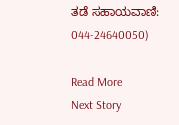ತಡೆ ಸಹಾಯವಾಣಿ: 044-24640050)

Read More
Next Story